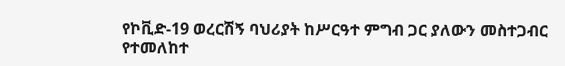የኮቪድ-19 ወረርሽኝ ባህሪያት ከሥርዓተ ምግብ ጋር ያለውን መስተጋብር የተመለከተ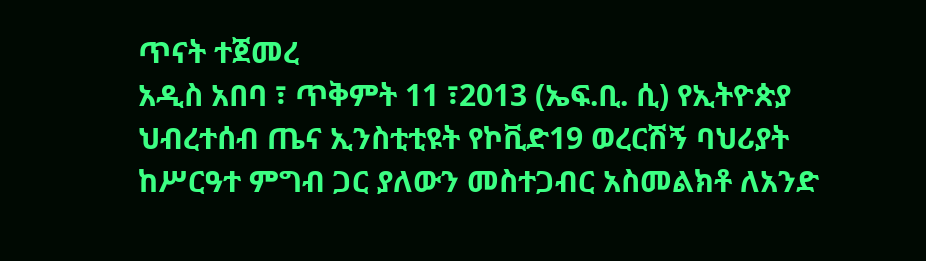ጥናት ተጀመረ
አዲስ አበባ ፣ ጥቅምት 11 ፣2013 (ኤፍ.ቢ. ሲ) የኢትዮጵያ ህብረተሰብ ጤና ኢንስቲቲዩት የኮቪድ19 ወረርሽኝ ባህሪያት ከሥርዓተ ምግብ ጋር ያለውን መስተጋብር አስመልክቶ ለአንድ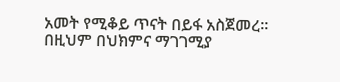አመት የሚቆይ ጥናት በይፋ አስጀመረ።
በዚህም በህክምና ማገገሚያ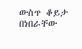ውስጥ ቆይታ በነበራቸው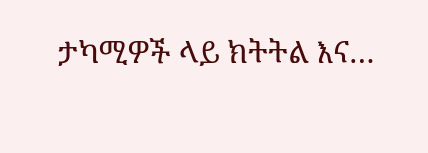ታካሚዎች ላይ ክትትል እና…